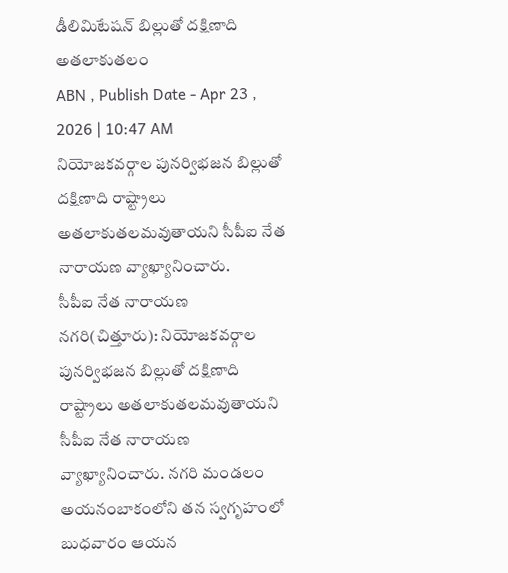డీలిమిటేషన్ బిల్లుతో దక్షిణాది అతలాకుతలం
ABN , Publish Date - Apr 23 , 2026 | 10:47 AM
నియోజకవర్గాల పునర్విభజన బిల్లుతో దక్షిణాది రాష్ట్రాలు అతలాకుతలమవుతాయని సీపీఐ నేత నారాయణ వ్యాఖ్యానించారు.
సీపీఐ నేత నారాయణ
నగరి(చిత్తూరు): నియోజకవర్గాల పునర్విభజన బిల్లుతో దక్షిణాది రాష్ట్రాలు అతలాకుతలమవుతాయని సీపీఐ నేత నారాయణ వ్యాఖ్యానించారు. నగరి మండలం అయనంబాకంలోని తన స్వగృహంలో బుధవారం ఆయన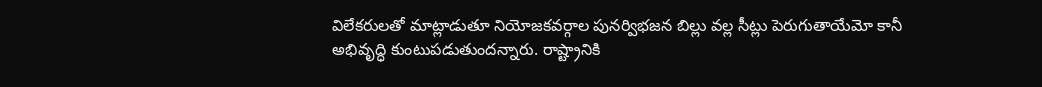విలేకరులతో మాట్లాడుతూ నియోజకవర్గాల పునర్విభజన బిల్లు వల్ల సీట్లు పెరుగుతాయేమో కానీ అభివృద్ధి కుంటుపడుతుందన్నారు. రాష్ట్రానికి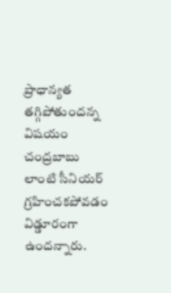ప్రాధాన్యత తగ్గిపోతుందన్న విషయం చంద్రబాబు లాంటి సీనియర్ గ్రహించకపోవడం విడ్డూరంగా ఉందన్నారు.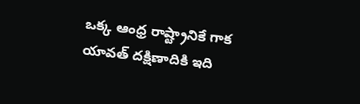ఒక్క ఆంధ్ర రాష్ట్రానికే గాక యావత్ దక్షిణాదికి ఇది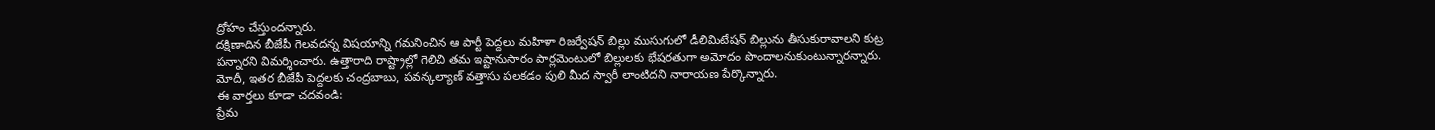ద్రోహం చేస్తుందన్నారు.
దక్షిణాదిన బీజేపీ గెలవదన్న విషయాన్ని గమనించిన ఆ పార్టీ పెద్దలు మహిళా రిజర్వేషన్ బిల్లు ముసుగులో డీలిమిటేషన్ బిల్లును తీసుకురావాలని కుట్ర పన్నారని విమర్శించారు. ఉత్తారాది రాష్ట్రాల్లో గెలిచి తమ ఇష్టానుసారం పార్లమెంటులో బిల్లులకు భేషరతుగా అమోదం పొందాలనుకుంటున్నారన్నారు. మోదీ, ఇతర బీజేపీ పెద్దలకు చంద్రబాబు, పవన్కల్యాణ్ వత్తాసు పలకడం పులి మీద స్వారీ లాంటిదని నారాయణ పేర్కొన్నారు.
ఈ వార్తలు కూడా చదవండి:
ప్రేమ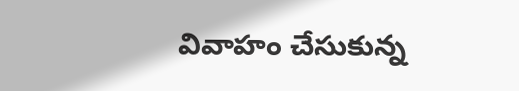వివాహం చేసుకున్న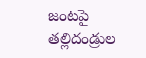జంటపై తల్లిదండ్రుల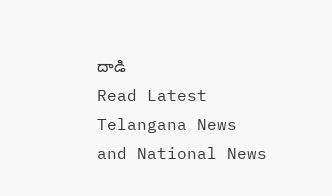దాడి
Read Latest Telangana News and National News